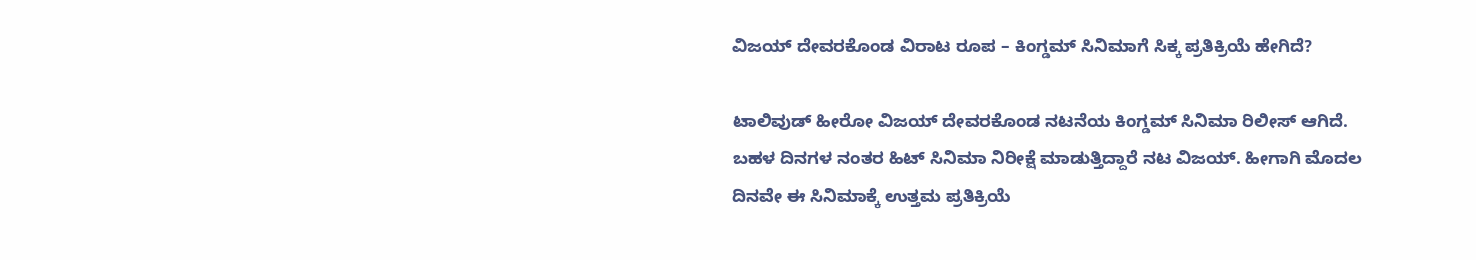ವಿಜಯ್ ದೇವರಕೊಂಡ ವಿರಾಟ ರೂಪ – ಕಿಂಗ್ಡಮ್ ಸಿನಿಮಾಗೆ ಸಿಕ್ಕ ಪ್ರತಿಕ್ರಿಯೆ ಹೇಗಿದೆ?

ಟಾಲಿವುಡ್ ಹೀರೋ ವಿಜಯ್ ದೇವರಕೊಂಡ ನಟನೆಯ ಕಿಂಗ್ಡಮ್ ಸಿನಿಮಾ ರಿಲೀಸ್ ಆಗಿದೆ. ಬಹಳ ದಿನಗಳ ನಂತರ ಹಿಟ್ ಸಿನಿಮಾ ನಿರೀಕ್ಷೆ ಮಾಡುತ್ತಿದ್ದಾರೆ ನಟ ವಿಜಯ್. ಹೀಗಾಗಿ ಮೊದಲ ದಿನವೇ ಈ ಸಿನಿಮಾಕ್ಕೆ ಉತ್ತಮ ಪ್ರತಿಕ್ರಿಯೆ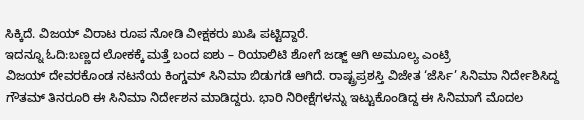ಸಿಕ್ಕಿದೆ. ವಿಜಯ್ ವಿರಾಟ ರೂಪ ನೋಡಿ ವೀಕ್ಷಕರು ಖುಷಿ ಪಟ್ಟಿದ್ದಾರೆ.
ಇದನ್ನೂ ಓದಿ:ಬಣ್ಣದ ಲೋಕಕ್ಕೆ ಮತ್ತೆ ಬಂದ ಐಶು – ರಿಯಾಲಿಟಿ ಶೋಗೆ ಜಡ್ಜ್ ಆಗಿ ಅಮೂಲ್ಯ ಎಂಟ್ರಿ
ವಿಜಯ್ ದೇವರಕೊಂಡ ನಟನೆಯ ಕಿಂಗ್ಡಮ್ ಸಿನಿಮಾ ಬಿಡುಗಡೆ ಆಗಿದೆ. ರಾಷ್ಟ್ರಪ್ರಶಸ್ತಿ ವಿಜೇತ ‘ಜೆರ್ಸಿ’ ಸಿನಿಮಾ ನಿರ್ದೇಶಿಸಿದ್ದ ಗೌತಮ್ ತಿನರೂರಿ ಈ ಸಿನಿಮಾ ನಿರ್ದೇಶನ ಮಾಡಿದ್ದರು. ಭಾರಿ ನಿರೀಕ್ಷೆಗಳನ್ನು ಇಟ್ಟುಕೊಂಡಿದ್ದ ಈ ಸಿನಿಮಾಗೆ ಮೊದಲ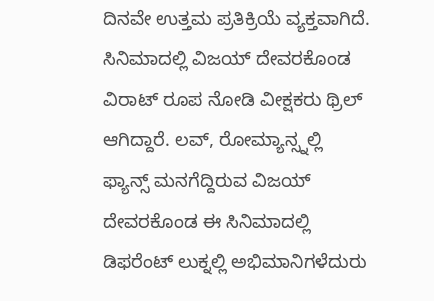ದಿನವೇ ಉತ್ತಮ ಪ್ರತಿಕ್ರಿಯೆ ವ್ಯಕ್ತವಾಗಿದೆ. ಸಿನಿಮಾದಲ್ಲಿ ವಿಜಯ್ ದೇವರಕೊಂಡ ವಿರಾಟ್ ರೂಪ ನೋಡಿ ವೀಕ್ಷಕರು ಥ್ರಿಲ್ ಆಗಿದ್ದಾರೆ. ಲವ್, ರೋಮ್ಯಾನ್ಸ್ನಲ್ಲಿ ಫ್ಯಾನ್ಸ್ ಮನಗೆದ್ದಿರುವ ವಿಜಯ್ ದೇವರಕೊಂಡ ಈ ಸಿನಿಮಾದಲ್ಲಿ ಡಿಫರೆಂಟ್ ಲುಕ್ನಲ್ಲಿ ಅಭಿಮಾನಿಗಳೆದುರು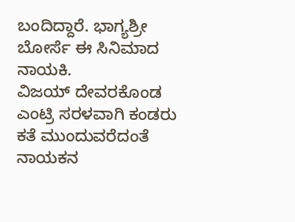ಬಂದಿದ್ದಾರೆ. ಭಾಗ್ಯಶ್ರೀ ಬೋರ್ಸೆ ಈ ಸಿನಿಮಾದ ನಾಯಕಿ.
ವಿಜಯ್ ದೇವರಕೊಂಡ ಎಂಟ್ರಿ ಸರಳವಾಗಿ ಕಂಡರು ಕತೆ ಮುಂದುವರೆದಂತೆ ನಾಯಕನ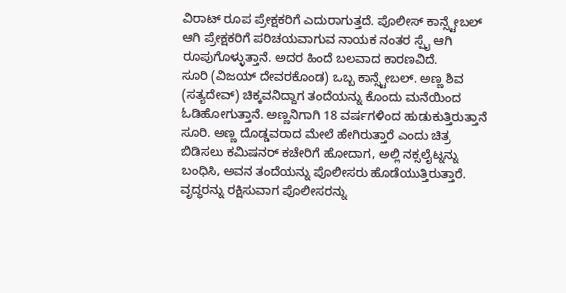ವಿರಾಟ್ ರೂಪ ಪ್ರೇಕ್ಷಕರಿಗೆ ಎದುರಾಗುತ್ತದೆ. ಪೊಲೀಸ್ ಕಾನ್ಸ್ಟೇಬಲ್ ಆಗಿ ಪ್ರೇಕ್ಷಕರಿಗೆ ಪರಿಚಯವಾಗುವ ನಾಯಕ ನಂತರ ಸ್ಪೈ ಆಗಿ ರೂಪುಗೊಳ್ಳುತ್ತಾನೆ. ಅದರ ಹಿಂದೆ ಬಲವಾದ ಕಾರಣವಿದೆ.
ಸೂರಿ (ವಿಜಯ್ ದೇವರಕೊಂಡ) ಒಬ್ಬ ಕಾನ್ಸ್ಟೇಬಲ್. ಅಣ್ಣ ಶಿವ (ಸತ್ಯದೇವ್) ಚಿಕ್ಕವನಿದ್ದಾಗ ತಂದೆಯನ್ನು ಕೊಂದು ಮನೆಯಿಂದ ಓಡಿಹೋಗುತ್ತಾನೆ. ಅಣ್ಣನಿಗಾಗಿ 18 ವರ್ಷಗಳಿಂದ ಹುಡುಕುತ್ತಿರುತ್ತಾನೆ ಸೂರಿ. ಅಣ್ಣ ದೊಡ್ಡವರಾದ ಮೇಲೆ ಹೇಗಿರುತ್ತಾರೆ ಎಂದು ಚಿತ್ರ ಬಿಡಿಸಲು ಕಮಿಷನರ್ ಕಚೇರಿಗೆ ಹೋದಾಗ, ಅಲ್ಲಿ ನಕ್ಸಲೈಟ್ನನ್ನು ಬಂಧಿಸಿ, ಅವನ ತಂದೆಯನ್ನು ಪೊಲೀಸರು ಹೊಡೆಯುತ್ತಿರುತ್ತಾರೆ. ವೃದ್ಧರನ್ನು ರಕ್ಷಿಸುವಾಗ ಪೊಲೀಸರನ್ನು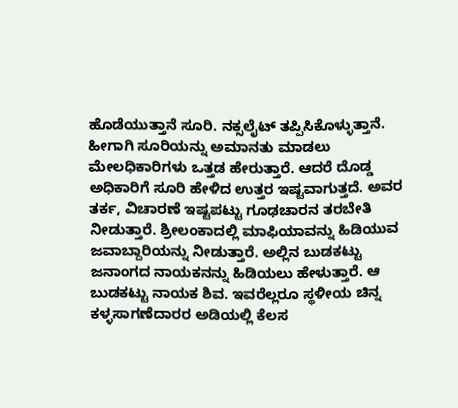ಹೊಡೆಯುತ್ತಾನೆ ಸೂರಿ. ನಕ್ಸಲೈಟ್ ತಪ್ಪಿಸಿಕೊಳ್ಳುತ್ತಾನೆ. ಹೀಗಾಗಿ ಸೂರಿಯನ್ನು ಅಮಾನತು ಮಾಡಲು ಮೇಲಧಿಕಾರಿಗಳು ಒತ್ತಡ ಹೇರುತ್ತಾರೆ. ಆದರೆ ದೊಡ್ಡ ಅಧಿಕಾರಿಗೆ ಸೂರಿ ಹೇಳಿದ ಉತ್ತರ ಇಷ್ಟವಾಗುತ್ತದೆ. ಅವರ ತರ್ಕ, ವಿಚಾರಣೆ ಇಷ್ಟಪಟ್ಟು ಗೂಢಚಾರನ ತರಬೇತಿ ನೀಡುತ್ತಾರೆ. ಶ್ರೀಲಂಕಾದಲ್ಲಿ ಮಾಫಿಯಾವನ್ನು ಹಿಡಿಯುವ ಜವಾಬ್ದಾರಿಯನ್ನು ನೀಡುತ್ತಾರೆ. ಅಲ್ಲಿನ ಬುಡಕಟ್ಟು ಜನಾಂಗದ ನಾಯಕನನ್ನು ಹಿಡಿಯಲು ಹೇಳುತ್ತಾರೆ. ಆ ಬುಡಕಟ್ಟು ನಾಯಕ ಶಿವ. ಇವರೆಲ್ಲರೂ ಸ್ಥಳೀಯ ಚಿನ್ನ ಕಳ್ಳಸಾಗಣೆದಾರರ ಅಡಿಯಲ್ಲಿ ಕೆಲಸ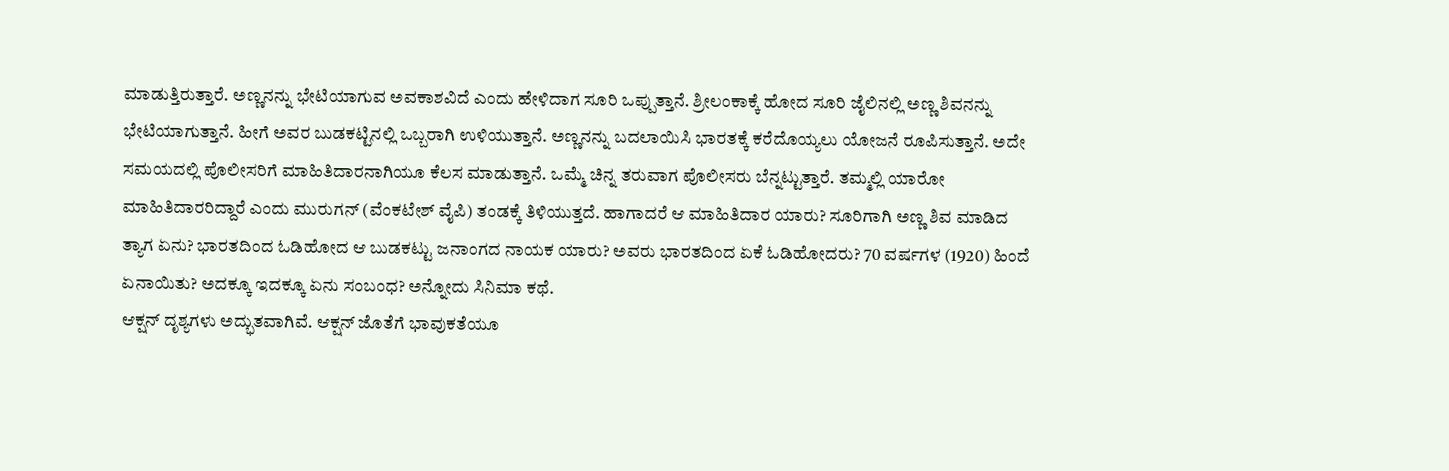ಮಾಡುತ್ತಿರುತ್ತಾರೆ. ಅಣ್ಣನನ್ನು ಭೇಟಿಯಾಗುವ ಅವಕಾಶವಿದೆ ಎಂದು ಹೇಳಿದಾಗ ಸೂರಿ ಒಪ್ಪುತ್ತಾನೆ. ಶ್ರೀಲಂಕಾಕ್ಕೆ ಹೋದ ಸೂರಿ ಜೈಲಿನಲ್ಲಿ ಅಣ್ಣ ಶಿವನನ್ನು ಭೇಟಿಯಾಗುತ್ತಾನೆ. ಹೀಗೆ ಅವರ ಬುಡಕಟ್ಟಿನಲ್ಲಿ ಒಬ್ಬರಾಗಿ ಉಳಿಯುತ್ತಾನೆ. ಅಣ್ಣನನ್ನು ಬದಲಾಯಿಸಿ ಭಾರತಕ್ಕೆ ಕರೆದೊಯ್ಯಲು ಯೋಜನೆ ರೂಪಿಸುತ್ತಾನೆ. ಅದೇ ಸಮಯದಲ್ಲಿ ಪೊಲೀಸರಿಗೆ ಮಾಹಿತಿದಾರನಾಗಿಯೂ ಕೆಲಸ ಮಾಡುತ್ತಾನೆ. ಒಮ್ಮೆ ಚಿನ್ನ ತರುವಾಗ ಪೊಲೀಸರು ಬೆನ್ನಟ್ಟುತ್ತಾರೆ. ತಮ್ಮಲ್ಲಿ ಯಾರೋ ಮಾಹಿತಿದಾರರಿದ್ದಾರೆ ಎಂದು ಮುರುಗನ್ (ವೆಂಕಟೇಶ್ ವೈಪಿ) ತಂಡಕ್ಕೆ ತಿಳಿಯುತ್ತದೆ. ಹಾಗಾದರೆ ಆ ಮಾಹಿತಿದಾರ ಯಾರು? ಸೂರಿಗಾಗಿ ಅಣ್ಣ ಶಿವ ಮಾಡಿದ ತ್ಯಾಗ ಏನು? ಭಾರತದಿಂದ ಓಡಿಹೋದ ಆ ಬುಡಕಟ್ಟು ಜನಾಂಗದ ನಾಯಕ ಯಾರು? ಅವರು ಭಾರತದಿಂದ ಏಕೆ ಓಡಿಹೋದರು? 70 ವರ್ಷಗಳ (1920) ಹಿಂದೆ ಏನಾಯಿತು? ಅದಕ್ಕೂ ಇದಕ್ಕೂ ಏನು ಸಂಬಂಧ? ಅನ್ನೋದು ಸಿನಿಮಾ ಕಥೆ.
ಆಕ್ಷನ್ ದೃಶ್ಯಗಳು ಅದ್ಭುತವಾಗಿವೆ. ಆಕ್ಷನ್ ಜೊತೆಗೆ ಭಾವುಕತೆಯೂ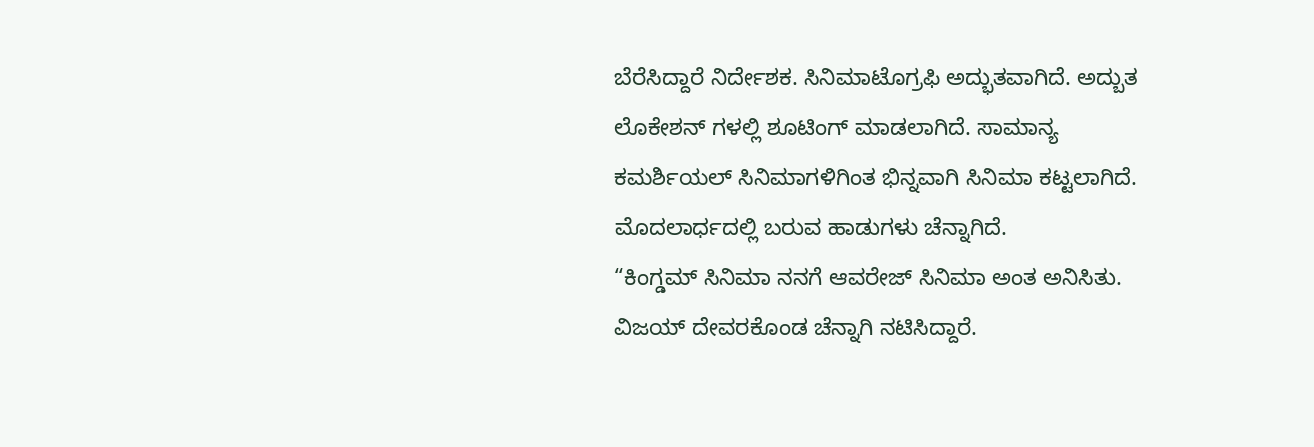ಬೆರೆಸಿದ್ದಾರೆ ನಿರ್ದೇಶಕ. ಸಿನಿಮಾಟೊಗ್ರಫಿ ಅದ್ಭುತವಾಗಿದೆ. ಅದ್ಬುತ ಲೊಕೇಶನ್ ಗಳಲ್ಲಿ ಶೂಟಿಂಗ್ ಮಾಡಲಾಗಿದೆ. ಸಾಮಾನ್ಯ ಕಮರ್ಶಿಯಲ್ ಸಿನಿಮಾಗಳಿಗಿಂತ ಭಿನ್ನವಾಗಿ ಸಿನಿಮಾ ಕಟ್ಟಲಾಗಿದೆ. ಮೊದಲಾರ್ಧದಲ್ಲಿ ಬರುವ ಹಾಡುಗಳು ಚೆನ್ನಾಗಿದೆ.
“ಕಿಂಗ್ಡಮ್ ಸಿನಿಮಾ ನನಗೆ ಆವರೇಜ್ ಸಿನಿಮಾ ಅಂತ ಅನಿಸಿತು. ವಿಜಯ್ ದೇವರಕೊಂಡ ಚೆನ್ನಾಗಿ ನಟಿಸಿದ್ದಾರೆ.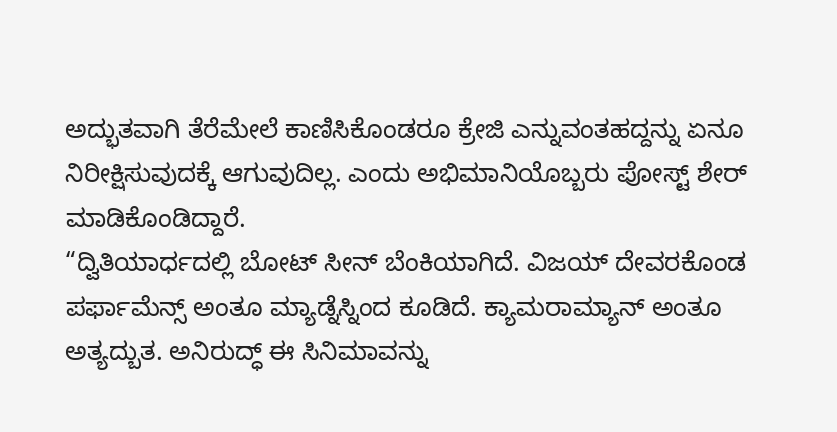ಅದ್ಭುತವಾಗಿ ತೆರೆಮೇಲೆ ಕಾಣಿಸಿಕೊಂಡರೂ ಕ್ರೇಜಿ ಎನ್ನುವಂತಹದ್ದನ್ನು ಏನೂ ನಿರೀಕ್ಷಿಸುವುದಕ್ಕೆ ಆಗುವುದಿಲ್ಲ. ಎಂದು ಅಭಿಮಾನಿಯೊಬ್ಬರು ಪೋಸ್ಟ್ ಶೇರ್ ಮಾಡಿಕೊಂಡಿದ್ದಾರೆ.
“ದ್ವಿತಿಯಾರ್ಧದಲ್ಲಿ ಬೋಟ್ ಸೀನ್ ಬೆಂಕಿಯಾಗಿದೆ. ವಿಜಯ್ ದೇವರಕೊಂಡ ಪರ್ಫಾಮೆನ್ಸ್ ಅಂತೂ ಮ್ಯಾಡ್ನೆಸ್ನಿಂದ ಕೂಡಿದೆ. ಕ್ಯಾಮರಾಮ್ಯಾನ್ ಅಂತೂ ಅತ್ಯದ್ಬುತ. ಅನಿರುದ್ಧ್ ಈ ಸಿನಿಮಾವನ್ನು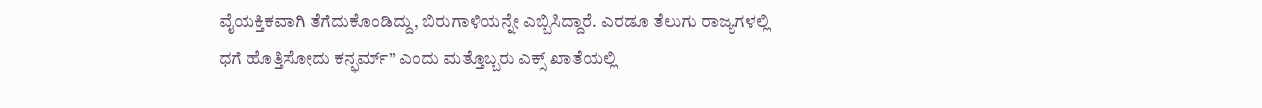ವೈಯಕ್ತಿಕವಾಗಿ ತೆಗೆದುಕೊಂಡಿದ್ದು, ಬಿರುಗಾಳಿಯನ್ನೇ ಎಬ್ಬಿಸಿದ್ದಾರೆ. ಎರಡೂ ತೆಲುಗು ರಾಜ್ಯಗಳಲ್ಲಿ ಧಗೆ ಹೊತ್ತಿಸೋದು ಕನ್ಫರ್ಮ್” ಎಂದು ಮತ್ತೊಬ್ಬರು ಎಕ್ಸ್ ಖಾತೆಯಲ್ಲಿ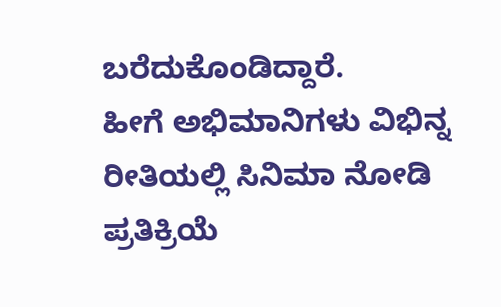ಬರೆದುಕೊಂಡಿದ್ದಾರೆ.
ಹೀಗೆ ಅಭಿಮಾನಿಗಳು ವಿಭಿನ್ನ ರೀತಿಯಲ್ಲಿ ಸಿನಿಮಾ ನೋಡಿ ಪ್ರತಿಕ್ರಿಯೆ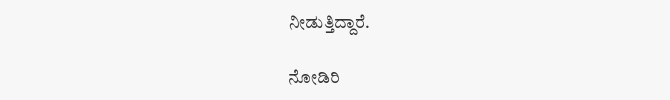ನೀಡುತ್ತಿದ್ದಾರೆ.

ನೋಡಿರಿ